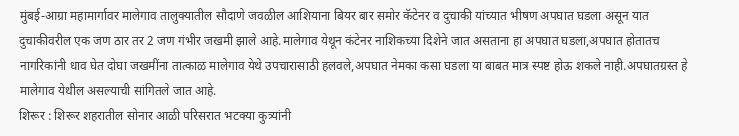मुंबई-आग्रा महामार्गावर मालेगाव तालुक्यातील सौदाणे जवळील आशियाना बियर बार समोर कॅटेनर व दुचाकी यांच्यात भीषण अपघात घडला असून यात दुचाकीवरील एक जण ठार तर 2 जण गंभीर जखमी झाले आहे.मालेगाव येथून कंटेनर नाशिकच्या दिशेने जात असताना हा अपघात घडला,अपघात होतातच नागरिकांनी धाव घेत दोघा जखमींना तात्काळ मालेगाव येथे उपचारासाठी हलवले,अपघात नेमका कसा घडला या बाबत मात्र स्पष्ट होऊ शकले नाही.अपघातग्रस्त हे मालेगाव येथील असल्याची सांगितले जात आहे.
शिरूर : शिरूर शहरातील सोनार आळी परिसरात भटक्या कुत्र्यांनी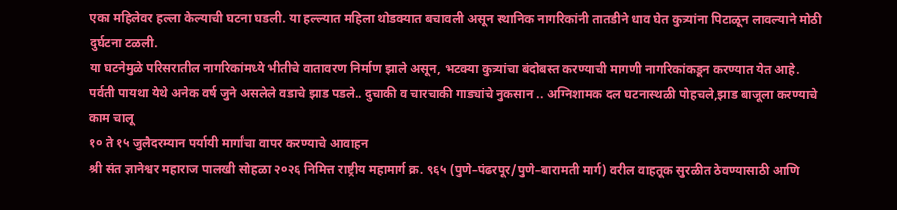एका महिलेवर हल्ला केल्याची घटना घडली. या हल्ल्यात महिला थोडक्यात बचावली असून स्थानिक नागरिकांनी तातडीने धाव घेत कुत्र्यांना पिटाळून लावल्याने मोठी दुर्घटना टळली.
या घटनेमुळे परिसरातील नागरिकांमध्ये भीतीचे वातावरण निर्माण झाले असून, भटक्या कुत्र्यांचा बंदोबस्त करण्याची मागणी नागरिकांकडून करण्यात येत आहे.
पर्वती पायथा येथे अनेक वर्ष जुने असलेले वडाचे झाड पडले.. दुचाकी व चारचाकी गाड्यांचे नुकसान .. अग्निशामक दल घटनास्थळी पोहचले,झाड बाजूला करण्याचे काम चालू
१० ते १५ जुलैदरम्यान पर्यायी मार्गांचा वापर करण्याचे आवाहन
श्री संत ज्ञानेश्वर महाराज पालखी सोहळा २०२६ निमित्त राष्ट्रीय महामार्ग क्र. ९६५ (पुणे–पंढरपूर/पुणे–बारामती मार्ग) वरील वाहतूक सुरळीत ठेवण्यासाठी आणि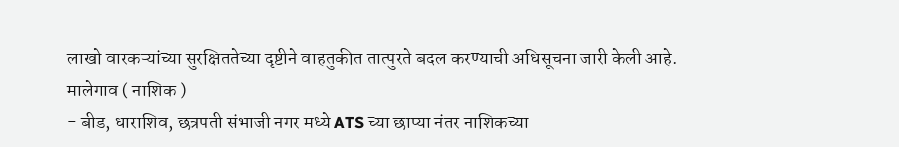लाखो वारकऱ्यांच्या सुरक्षिततेच्या दृष्टीने वाहतुकीत तात्पुरते बदल करण्याची अधिसूचना जारी केली आहे.
मालेगाव ( नाशिक )
- बीड, धाराशिव, छत्रपती संभाजी नगर मध्ये ATS च्या छाप्या नंतर नाशिकच्या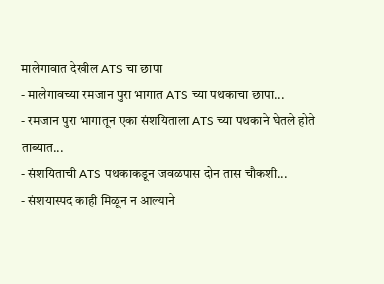मालेगावात देखील ATS चा छापा
- मालेगावच्या रमजान पुरा भागात ATS च्या पथकाचा छापा...
- रमजान पुरा भागातून एका संशयिताला ATS च्या पथकाने घेतले होते ताब्यात...
- संशयिताची ATS पथकाकडून जवळपास दोन तास चौकशी...
- संशयास्पद काही मिळून न आल्याने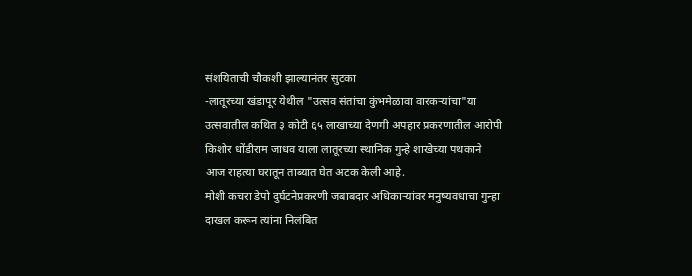संशयिताची चौकशी झाल्यानंतर सुटका
-लातूरच्या खंडापूर येथील "उत्सव संतांचा कुंभमेळावा वारकऱ्यांचा"या उत्सवातील कथित ३ कोटी ६५ लाखाच्या देणगी अपहार प्रकरणातील आरोपी किशोर धोंडीराम जाधव याला लातूरच्या स्थानिक गुन्हे शाखेच्या पथकाने आज राहत्या घरातून ताब्यात घेत अटक केली आहे.
मोशी कचरा डेपो दुर्घटनेप्रकरणी जबाबदार अधिकाऱ्यांवर मनुष्यवधाचा गुन्हा दाखल करून त्यांना निलंबित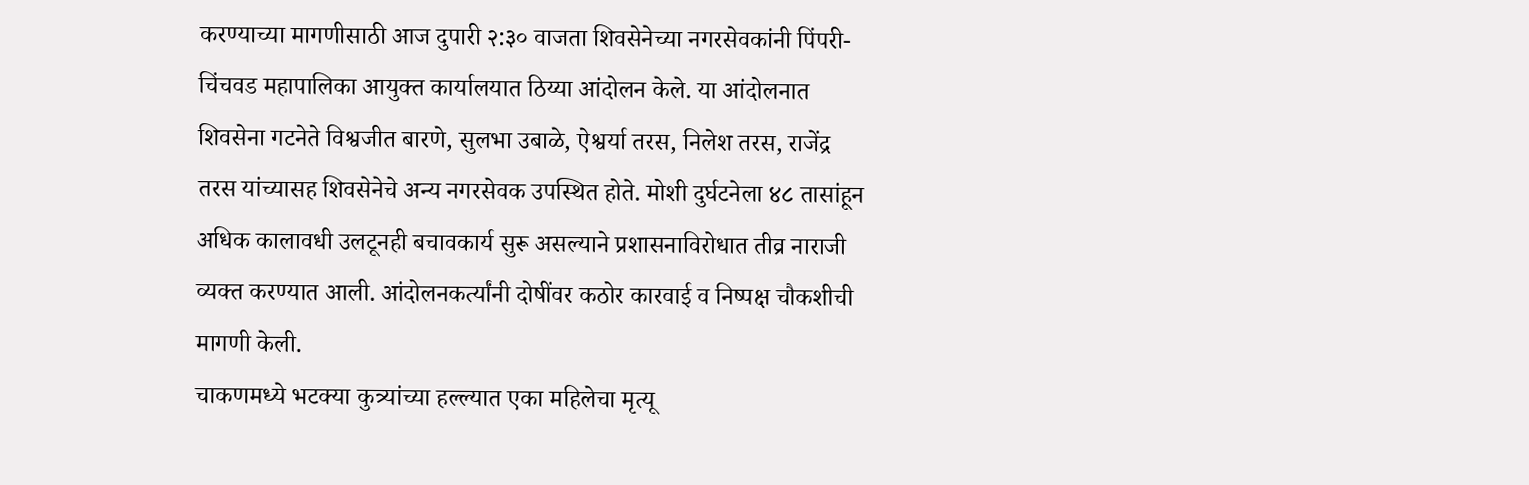करण्याच्या मागणीसाठी आज दुपारी २:३० वाजता शिवसेनेच्या नगरसेवकांनी पिंपरी-चिंचवड महापालिका आयुक्त कार्यालयात ठिय्या आंदोलन केले. या आंदोलनात शिवसेना गटनेते विश्वजीत बारणे, सुलभा उबाळे, ऐश्वर्या तरस, निलेश तरस, राजेंद्र तरस यांच्यासह शिवसेनेचे अन्य नगरसेवक उपस्थित होते. मोशी दुर्घटनेला ४८ तासांहून अधिक कालावधी उलटूनही बचावकार्य सुरू असल्याने प्रशासनाविरोधात तीव्र नाराजी व्यक्त करण्यात आली. आंदोलनकर्त्यांनी दोषींवर कठोर कारवाई व निष्पक्ष चौकशीची मागणी केली.
चाकणमध्ये भटक्या कुत्र्यांच्या हल्ल्यात एका महिलेचा मृत्यू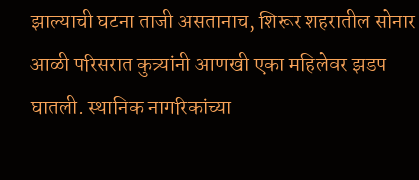झाल्याची घटना ताजी असतानाच, शिरूर शहरातील सोनार आळी परिसरात कुत्र्यांनी आणखी एका महिलेवर झडप घातली. स्थानिक नागरिकांच्या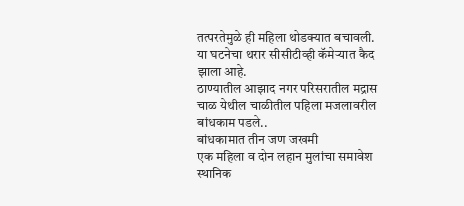तत्परतेमुळे ही महिला थोडक्यात बचावली. या घटनेचा थरार सीसीटीव्ही कॅमेऱ्यात कैद झाला आहे.
ठाण्यातील आझाद नगर परिसरातील मद्रास चाळ येथील चाळीतील पहिला मजलावरील बांधकाम पडले..
बांधकामात तीन जण जखमी
एक महिला व दोन लहान मुलांचा समावेश
स्थानिक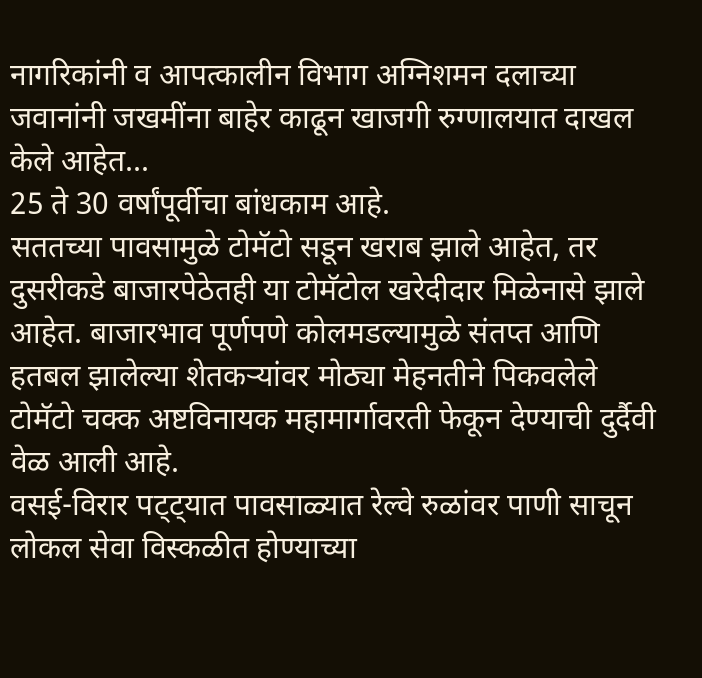नागरिकांनी व आपत्कालीन विभाग अग्निशमन दलाच्या जवानांनी जखमींना बाहेर काढून खाजगी रुग्णालयात दाखल केले आहेत...
25 ते 30 वर्षांपूर्वीचा बांधकाम आहे.
सततच्या पावसामुळे टोमॅटो सडून खराब झाले आहेत, तर दुसरीकडे बाजारपेठेतही या टोमॅटोल खरेदीदार मिळेनासे झाले आहेत. बाजारभाव पूर्णपणे कोलमडल्यामुळे संतप्त आणि हतबल झालेल्या शेतकऱ्यांवर मोठ्या मेहनतीने पिकवलेले टोमॅटो चक्क अष्टविनायक महामार्गावरती फेकून देण्याची दुर्दैवी वेळ आली आहे.
वसई-विरार पट्ट्यात पावसाळ्यात रेल्वे रुळांवर पाणी साचून लोकल सेवा विस्कळीत होण्याच्या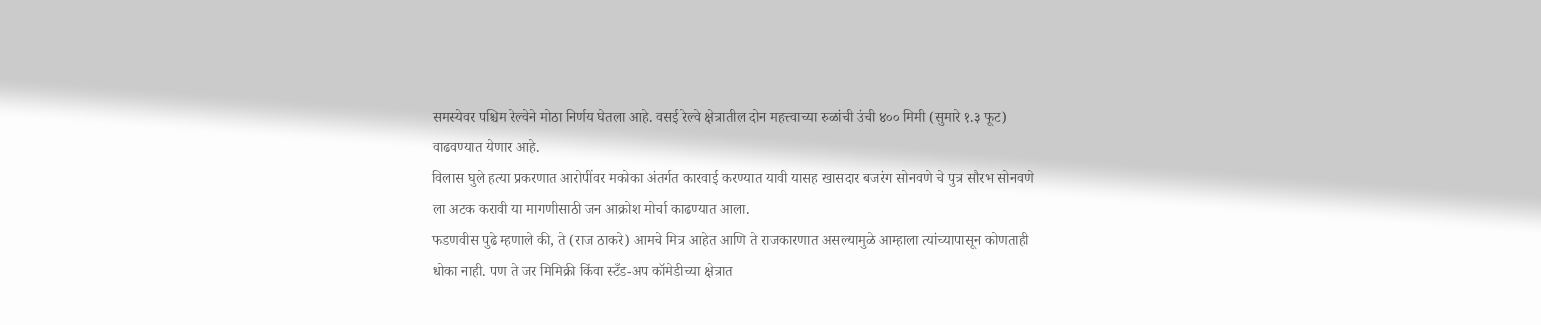समस्येवर पश्चिम रेल्वेने मोठा निर्णय घेतला आहे. वसई रेल्वे क्षेत्रातील दोन महत्त्वाच्या रुळांची उंची ४०० मिमी (सुमारे १.३ फूट) वाढवण्यात येणार आहे.
विलास घुले हत्या प्रकरणात आरोपींवर मकोका अंतर्गत कारवाई करण्यात यावी यासह खासदार बजरंग सोनवणे चे पुत्र सौरभ सोनवणे ला अटक करावी या मागणीसाठी जन आक्रोश मोर्चा काढण्यात आला.
फडणवीस पुढे म्हणाले की, ते (राज ठाकरे) आमचे मित्र आहेत आणि ते राजकारणात असल्यामुळे आम्हाला त्यांच्यापासून कोणताही धोका नाही. पण ते जर मिमिक्री किंवा स्टँड-अप कॉमेडीच्या क्षेत्रात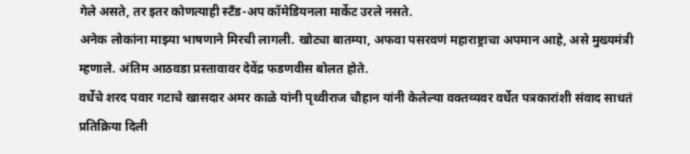गेले असते, तर इतर कोणत्याही स्टँड-अप कॉमेडियनला मार्केट उरले नसते.
अनेक लोकांना माझ्या भाषणाने मिरची लागली. खोट्या बातम्या, अफवा पसरवणं महाराष्ट्राचा अपमान आहे, असे मुख्यमंत्री म्हणाले. अंतिम आठवडा प्रस्तावावर देवेंद्र फडणवीस बोलत होते.
वर्धेचे शरद पवार गटाचे खासदार अमर काळे यांनी पृथ्वीराज चौहान यांनी केलेल्या वक्तव्यवर वर्धेत पत्रकारांशी संवाद साधतं प्रतिक्रिया दिली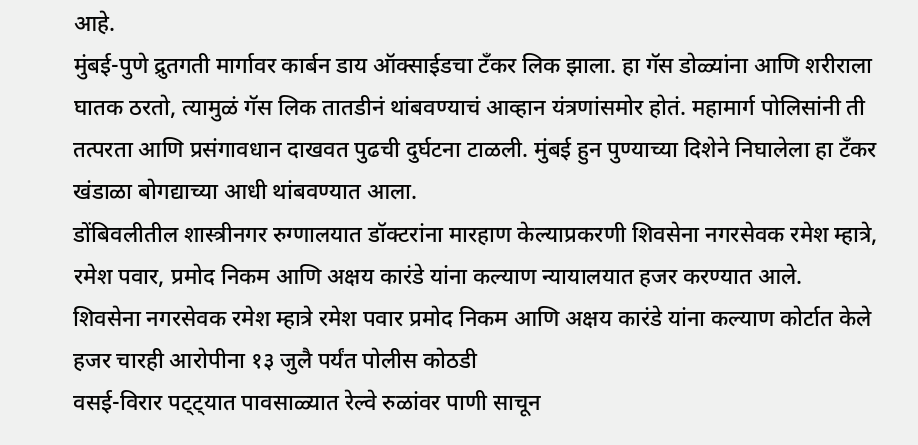आहे.
मुंबई-पुणे द्रुतगती मार्गावर कार्बन डाय ऑक्साईडचा टँकर लिक झाला. हा गॅस डोळ्यांना आणि शरीराला घातक ठरतो, त्यामुळं गॅस लिक तातडीनं थांबवण्याचं आव्हान यंत्रणांसमोर होतं. महामार्ग पोलिसांनी ती तत्परता आणि प्रसंगावधान दाखवत पुढची दुर्घटना टाळली. मुंबई हुन पुण्याच्या दिशेने निघालेला हा टँकर खंडाळा बोगद्याच्या आधी थांबवण्यात आला.
डोंबिवलीतील शास्त्रीनगर रुग्णालयात डॉक्टरांना मारहाण केल्याप्रकरणी शिवसेना नगरसेवक रमेश म्हात्रे, रमेश पवार, प्रमोद निकम आणि अक्षय कारंडे यांना कल्याण न्यायालयात हजर करण्यात आले.
शिवसेना नगरसेवक रमेश म्हात्रे रमेश पवार प्रमोद निकम आणि अक्षय कारंडे यांना कल्याण कोर्टात केले हजर चारही आरोपीना १३ जुलै पर्यंत पोलीस कोठडी
वसई-विरार पट्ट्यात पावसाळ्यात रेल्वे रुळांवर पाणी साचून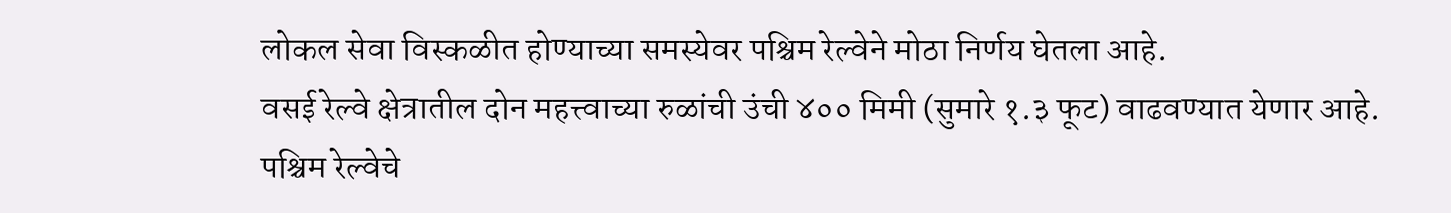लोकल सेवा विस्कळीत होण्याच्या समस्येवर पश्चिम रेल्वेने मोठा निर्णय घेतला आहे.
वसई रेल्वे क्षेत्रातील दोन महत्त्वाच्या रुळांची उंची ४०० मिमी (सुमारे १.३ फूट) वाढवण्यात येणार आहे.
पश्चिम रेल्वेचे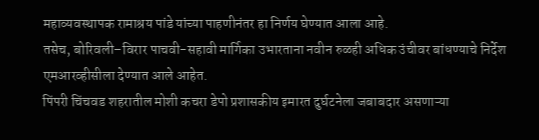महाव्यवस्थापक रामाश्रय पांडे यांच्या पाहणीनंतर हा निर्णय घेण्यात आला आहे.
तसेच, बोरिवली–विरार पाचवी-सहावी मार्गिका उभारताना नवीन रुळही अधिक उंचीवर बांधण्याचे निर्देश एमआरव्हीसीला देण्यात आले आहेत.
पिंपरी चिंचवड शहरातील मोशी कचरा डेपो प्रशासकीय इमारत दुर्घटनेला जबाबदार असणाऱ्या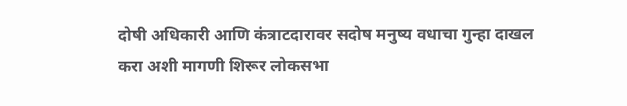दोषी अधिकारी आणि कंत्राटदारावर सदोष मनुष्य वधाचा गुन्हा दाखल करा अशी मागणी शिरूर लोकसभा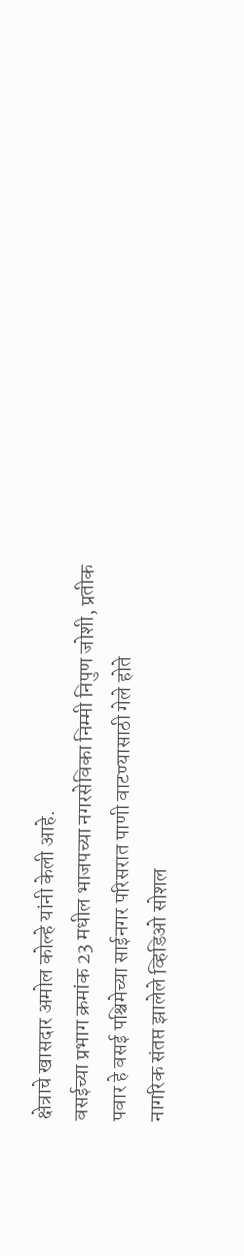क्षेत्राचे खासदार अमोल कोल्हे यांनी केली आहे.
वसईच्या प्रभाग क्रमांक 23 मधील भाजपच्या नगरसेविका निम्मी निपुण जोशी, प्रतीक पवार हे वसई पश्चिमेच्या साईनगर परिसरात पाणी वाटण्यासाठी गेले होते
नागरिक संतप्त झालेले व्हिडिओ सोशल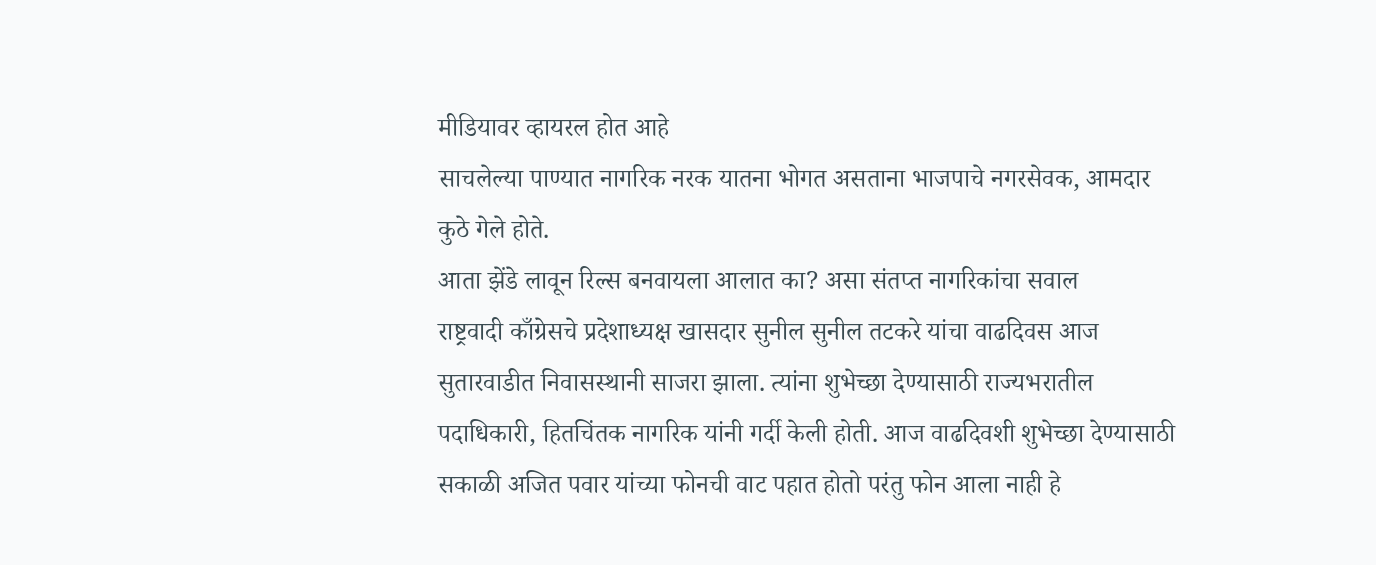मीडियावर व्हायरल होत आहे
साचलेल्या पाण्यात नागरिक नरक यातना भोगत असताना भाजपाचे नगरसेवक, आमदार कुठे गेले होते.
आता झेंडे लावून रिल्स बनवायला आलात का? असा संतप्त नागरिकांचा सवाल
राष्ट्रवादी काँग्रेसचे प्रदेशाध्यक्ष खासदार सुनील सुनील तटकरे यांचा वाढदिवस आज सुतारवाडीत निवासस्थानी साजरा झाला. त्यांना शुभेच्छा देण्यासाठी राज्यभरातील पदाधिकारी, हितचिंतक नागरिक यांनी गर्दी केली होती. आज वाढदिवशी शुभेच्छा देण्यासाठी सकाळी अजित पवार यांच्या फोनची वाट पहात होतो परंतु फोन आला नाही हे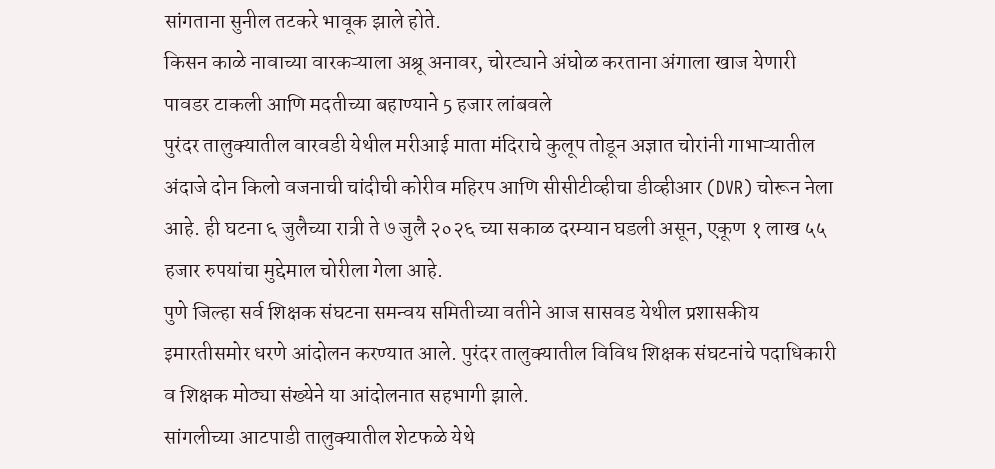सांगताना सुनील तटकरे भावूक झाले होते.
किसन काळे नावाच्या वारकऱ्याला अश्रू अनावर, चोरट्याने अंघोळ करताना अंगाला खाज येणारी पावडर टाकली आणि मदतीच्या बहाण्याने 5 हजार लांबवले
पुरंदर तालुक्यातील वारवडी येथील मरीआई माता मंदिराचे कुलूप तोडून अज्ञात चोरांनी गाभाऱ्यातील अंदाजे दोन किलो वजनाची चांदीची कोरीव महिरप आणि सीसीटीव्हीचा डीव्हीआर (DVR) चोरून नेला आहे. ही घटना ६ जुलैच्या रात्री ते ७ जुलै २०२६ च्या सकाळ दरम्यान घडली असून, एकूण १ लाख ५५ हजार रुपयांचा मुद्देमाल चोरीला गेला आहे.
पुणे जिल्हा सर्व शिक्षक संघटना समन्वय समितीच्या वतीने आज सासवड येथील प्रशासकीय इमारतीसमोर धरणे आंदोलन करण्यात आले. पुरंदर तालुक्यातील विविध शिक्षक संघटनांचे पदाधिकारी व शिक्षक मोठ्या संख्येने या आंदोलनात सहभागी झाले.
सांगलीच्या आटपाडी तालुक्यातील शेटफळे येथे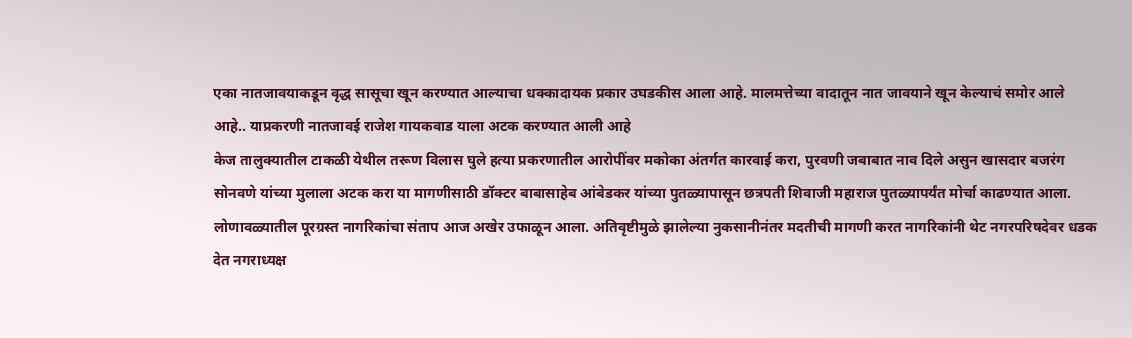एका नातजावयाकडून वृद्ध सासूचा खून करण्यात आल्याचा धक्कादायक प्रकार उघडकीस आला आहे. मालमत्तेच्या वादातून नात जावयाने खून केल्याचं समोर आले आहे.. याप्रकरणी नातजावई राजेश गायकवाड याला अटक करण्यात आली आहे
केज तालुक्यातील टाकळी येथील तरूण विलास घुले हत्या प्रकरणातील आरोपींवर मकोका अंतर्गत कारवाई करा, पुरवणी जबाबात नाव दिले असुन खासदार बजरंग सोनवणे यांच्या मुलाला अटक करा या मागणीसाठी डॉक्टर बाबासाहेब आंबेडकर यांच्या पुतळ्यापासून छत्रपती शिवाजी महाराज पुतळ्यापर्यंत मोर्चा काढण्यात आला.
लोणावळ्यातील पूरग्रस्त नागरिकांचा संताप आज अखेर उफाळून आला. अतिवृष्टीमुळे झालेल्या नुकसानीनंतर मदतीची मागणी करत नागरिकांनी थेट नगरपरिषदेवर धडक देत नगराध्यक्ष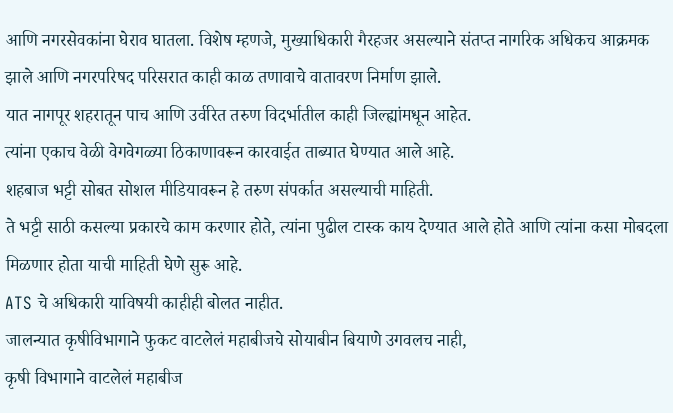आणि नगरसेवकांना घेराव घातला. विशेष म्हणजे, मुख्याधिकारी गैरहजर असल्याने संतप्त नागरिक अधिकच आक्रमक झाले आणि नगरपरिषद परिसरात काही काळ तणावाचे वातावरण निर्माण झाले.
यात नागपूर शहरातून पाच आणि उर्वरित तरुण विदर्भातील काही जिल्ह्यांमधून आहेत.
त्यांना एकाच वेळी वेगवेगळ्या ठिकाणावरून कारवाईत ताब्यात घेण्यात आले आहे.
शहबाज भट्टी सोबत सोशल मीडियावरून हे तरुण संपर्कात असल्याची माहिती.
ते भट्टी साठी कसल्या प्रकारचे काम करणार होते, त्यांना पुढील टास्क काय देण्यात आले होते आणि त्यांना कसा मोबदला मिळणार होता याची माहिती घेणे सुरू आहे.
ATS चे अधिकारी याविषयी काहीही बोलत नाहीत.
जालन्यात कृषीविभागाने फुकट वाटलेलं महाबीजचे सोयाबीन बियाणे उगवलच नाही,
कृषी विभागाने वाटलेलं महाबीज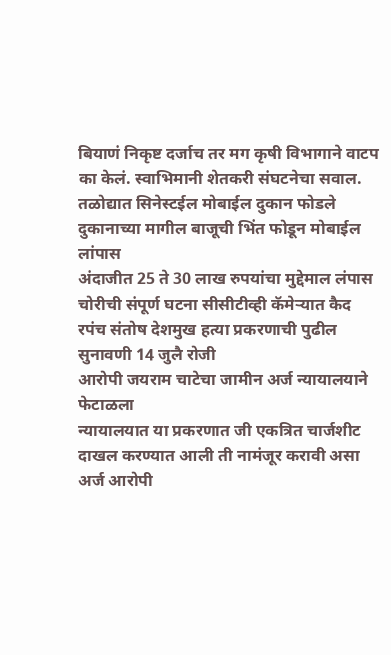बियाणं निकृष्ट दर्जाच तर मग कृषी विभागाने वाटप का केलं. स्वाभिमानी शेतकरी संघटनेचा सवाल.
तळोद्यात सिनेस्टईल मोबाईल दुकान फोडले
दुकानाच्या मागील बाजूची भिंत फोडून मोबाईल लांपास
अंदाजीत 25 ते 30 लाख रुपयांचा मुद्देमाल लंपास
चोरीची संपूर्ण घटना सीसीटीव्ही कॅमेऱ्यात कैद
रपंच संतोष देशमुख हत्या प्रकरणाची पुढील सुनावणी 14 जुलै रोजी
आरोपी जयराम चाटेचा जामीन अर्ज न्यायालयाने फेटाळला
न्यायालयात या प्रकरणात जी एकत्रित चार्जशीट दाखल करण्यात आली ती नामंजूर करावी असा अर्ज आरोपी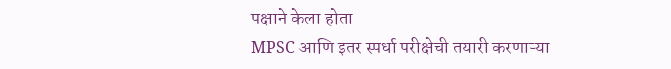पक्षाने केला होता
MPSC आणि इतर स्पर्धा परीक्षेची तयारी करणाऱ्या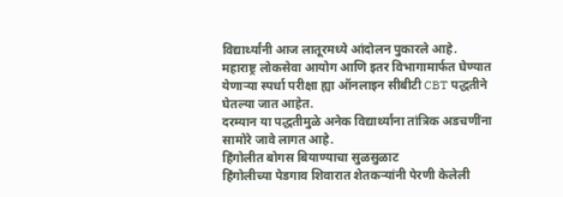विद्यार्थ्यांनी आज लातूरमध्ये आंदोलन पुकारले आहे.
महाराष्ट्र लोकसेवा आयोग आणि इतर विभागामार्फत घेण्यात येणाऱ्या स्पर्धा परीक्षा ह्या ऑनलाइन सीबीटी CBT पद्धतीने घेतल्या जात आहेत.
दरम्यान या पद्धतीमुळे अनेक विद्यार्थ्यांना तांत्रिक अडचणींना सामोरे जावे लागत आहे.
हिंगोलीत बोगस बियाण्याचा सुळसुळाट
हिंगोलीच्या पेडगाव शिवारात शेतकऱ्यांनी पेरणी केलेली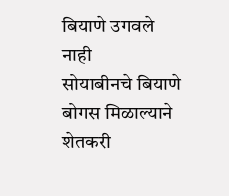बियाणे उगवले नाही
सोयाबीनचे बियाणे बोगस मिळाल्याने शेतकरी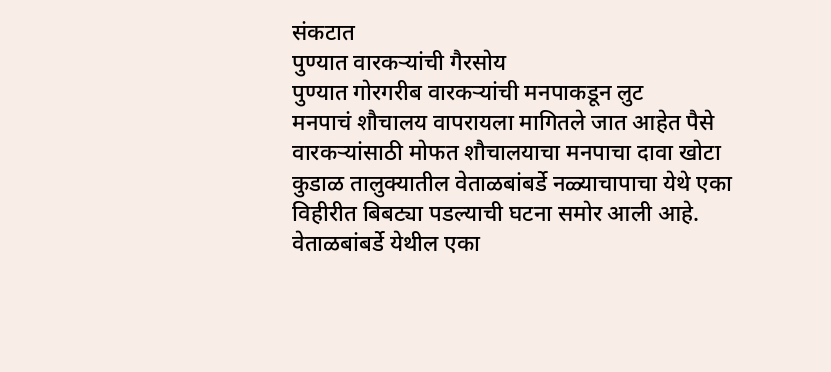संकटात
पुण्यात वारकऱ्यांची गैरसोय
पुण्यात गोरगरीब वारकऱ्यांची मनपाकडून लुट
मनपाचं शौचालय वापरायला मागितले जात आहेत पैसे
वारकऱ्यांसाठी मोफत शौचालयाचा मनपाचा दावा खोटा
कुडाळ तालुक्यातील वेताळबांबर्डे नळ्याचापाचा येथे एका विहीरीत बिबट्या पडल्याची घटना समोर आली आहे.
वेताळबांबर्डे येथील एका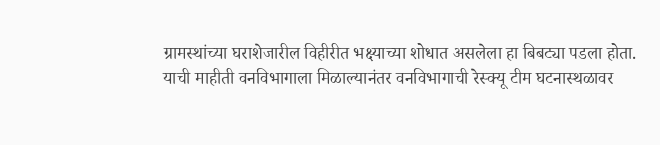ग्रामस्थांच्या घराशेजारील विहीरीत भक्ष्याच्या शोधात असलेला हा बिबट्या पडला होता.
याची माहीती वनविभागाला मिळाल्यानंतर वनविभागाची रेस्क्यू टीम घटनास्थळावर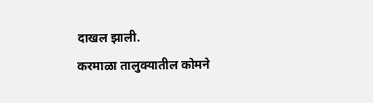दाखल झाली.
करमाळा तालुक्यातील कोमने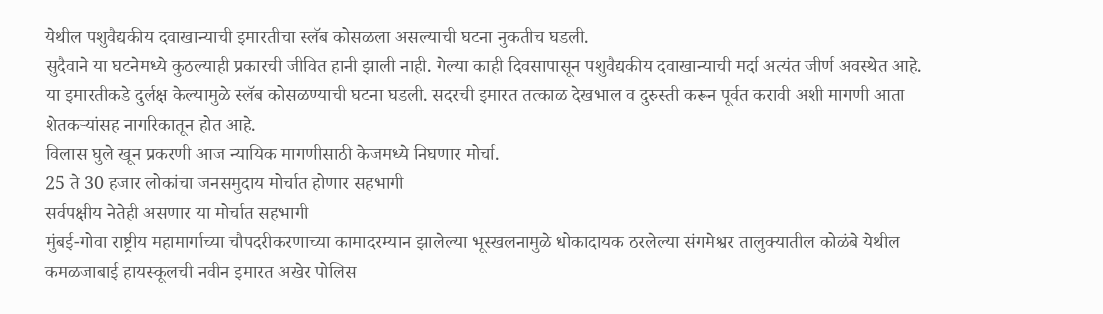येथील पशुवैद्यकीय दवाखान्याची इमारतीचा स्लॅब कोसळला असल्याची घटना नुकतीच घडली.
सुदैवाने या घटनेमध्ये कुठल्याही प्रकारची जीवित हानी झाली नाही. गेल्या काही दिवसापासून पशुवैद्यकीय दवाखान्याची मर्दा अत्यंत जीर्ण अवस्थेत आहे.
या इमारतीकडे दुर्लक्ष केल्यामुळे स्लॅब कोसळण्याची घटना घडली. सदरची इमारत तत्काळ देखभाल व दुरुस्ती करून पूर्वत करावी अशी मागणी आता शेतकऱ्यांसह नागरिकातून होत आहे.
विलास घुले खून प्रकरणी आज न्यायिक मागणीसाठी केजमध्ये निघणार मोर्चा.
25 ते 30 हजार लोकांचा जनसमुदाय मोर्चात होणार सहभागी
सर्वपक्षीय नेतेही असणार या मोर्चात सहभागी
मुंबई-गोवा राष्ट्रीय महामार्गाच्या चौपदरीकरणाच्या कामादरम्यान झालेल्या भूस्खलनामुळे धोकादायक ठरलेल्या संगमेश्वर तालुक्यातील कोळंबे येथील कमळजाबाई हायस्कूलची नवीन इमारत अखेर पोलिस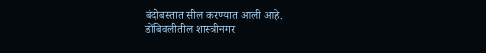बंदोबस्तात सील करण्यात आली आहे.
डोंबिवलीतील शास्त्रीनगर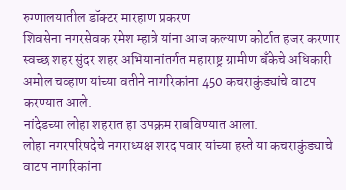रुग्णालयातील डॉक्टर मारहाण प्रकरण
शिवसेना नगरसेवक रमेश म्हात्रे यांना आज कल्याण कोर्टात हजर करणार
स्वच्छ शहर सुंदर शहर अभियानांतर्गत महाराष्ट्र ग्रामीण बँकेचे अधिकारी अमोल चव्हाण यांच्या वतीने नागरिकांना 450 कचराकुंड्यांचे वाटप करण्यात आले.
नांदेडच्या लोहा शहरात हा उपक्रम राबविण्यात आला.
लोहा नगरपरिषदेचे नगराध्यक्ष शरद पवार यांच्या हस्ते या कचराकुंड्याचे वाटप नागरिकांना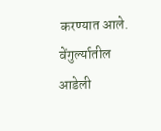करण्यात आले.
वेंगुर्ल्यातील आडेली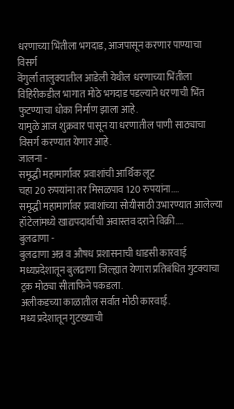धरणाच्या भिंतीला भगदाड, आजपासून करणार पाण्याचा विसर्ग
वेंगुर्ला तालुक्यातील आडेली येथील धरणाच्या भिंतीला विहिरीकडील भागात मोठे भगदाड पडल्याने धरणाची भिंत फुटण्याचा धोका निर्माण झाला आहे.
यामुळे आज शुक्रवार पासून या धरणातील पाणी साठ्याचा विसर्ग करण्यात येणार आहे.
जालना -
समृद्धी महामार्गावर प्रवाशांची आर्थिक लूट
चहा 20 रुपयांना तर मिसळपाव 120 रुपयांना....
समृद्धी महामार्गावर प्रवाशांच्या सोयीसाठी उभारण्यात आलेल्या हॉटेलांमध्ये खाद्यपदार्थांची अवास्तव दराने विक्री....
बुलढाणा -
बुलढाणा अन्न व औषध प्रशासनाची धाडसी कारवाई
मध्यप्रदेशातून बुलढाणा जिल्ह्यात येणारा प्रतिबंधित गुटक्याचा ट्रक मोठ्या सीताफिने पकडला.
अलीकडच्या काळातील सर्वात मोठी कारवाई.
मध्य प्रदेशातून गुटख्याची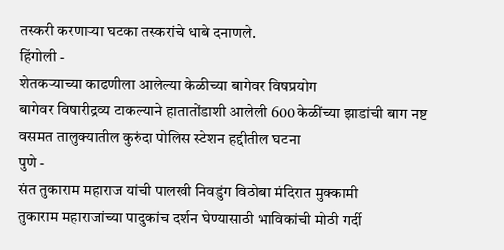तस्करी करणाऱ्या घटका तस्करांचे धाबे दनाणले.
हिंगोली -
शेतकऱ्याच्या काढणीला आलेल्या केळीच्या बागेवर विषप्रयोग
बागेवर विषारीद्रव्य टाकल्याने हातातोंडाशी आलेली 600 केळींच्या झाडांची बाग नष्ट
वसमत तालुक्यातील कुरुंदा पोलिस स्टेशन हद्दीतील घटना
पुणे -
संत तुकाराम महाराज यांची पालखी निवडुंग विठोबा मंदिरात मुक्कामी
तुकाराम महाराजांच्या पादुकांच दर्शन घेण्यासाठी भाविकांची मोठी गर्दी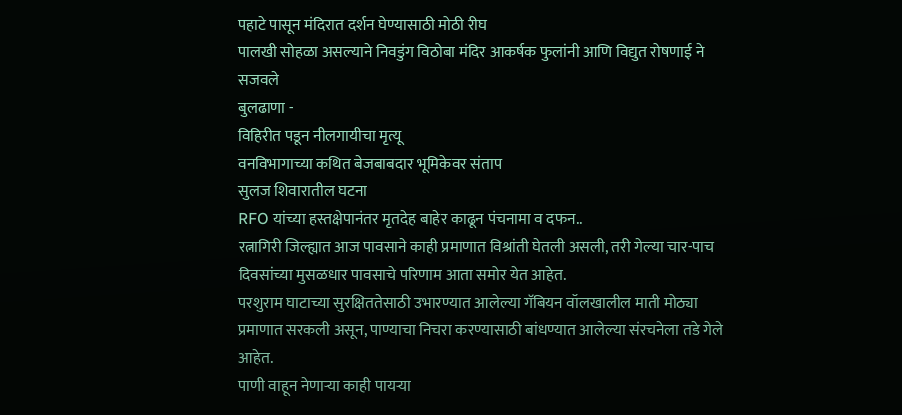पहाटे पासून मंदिरात दर्शन घेण्यासाठी मोठी रीघ
पालखी सोहळा असल्याने निवडुंग विठोबा मंदिर आकर्षक फुलांनी आणि विद्युत रोषणाई ने सजवले
बुलढाणा -
विहिरीत पडून नीलगायीचा मृत्यू
वनविभागाच्या कथित बेजबाबदार भूमिकेवर संताप
सुलज शिवारातील घटना
RFO यांच्या हस्तक्षेपानंतर मृतदेह बाहेर काढून पंचनामा व दफन..
रत्नागिरी जिल्ह्यात आज पावसाने काही प्रमाणात विश्रांती घेतली असली, तरी गेल्या चार-पाच दिवसांच्या मुसळधार पावसाचे परिणाम आता समोर येत आहेत.
परशुराम घाटाच्या सुरक्षिततेसाठी उभारण्यात आलेल्या गॅबियन वॉलखालील माती मोठ्या प्रमाणात सरकली असून, पाण्याचा निचरा करण्यासाठी बांधण्यात आलेल्या संरचनेला तडे गेले आहेत.
पाणी वाहून नेणाऱ्या काही पायऱ्या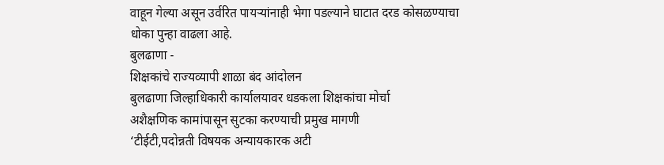वाहून गेल्या असून उर्वरित पायऱ्यांनाही भेगा पडल्याने घाटात दरड कोसळण्याचा धोका पुन्हा वाढला आहे.
बुलढाणा -
शिक्षकांचे राज्यव्यापी शाळा बंद आंदोलन
बुलढाणा जिल्हाधिकारी कार्यालयावर धडकला शिक्षकांचा मोर्चा
अशैक्षणिक कामांपासून सुटका करण्याची प्रमुख मागणी
‘टीईटी,पदोन्नती विषयक अन्यायकारक अटी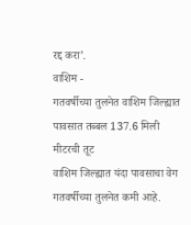रद्द करा’.
वाशिम -
गतवर्षीच्या तुलनेत वाशिम जिल्ह्यात पावसात तब्बल 137.6 मिली मीटरची तूट
वाशिम जिल्ह्यात यंदा पावसाचा वेग गतवर्षीच्या तुलनेत कमी आहे.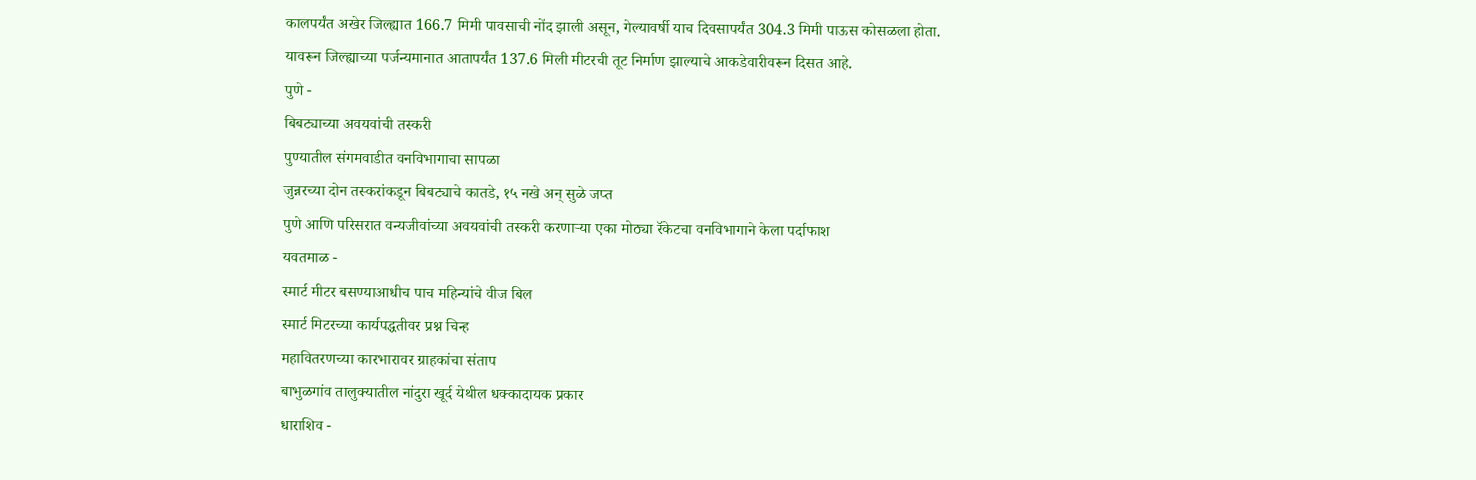कालपर्यंत अखेर जिल्ह्यात 166.7 मिमी पावसाची नोंद झाली असून, गेल्यावर्षी याच दिवसापर्यंत 304.3 मिमी पाऊस कोसळला होता.
यावरून जिल्ह्याच्या पर्जन्यमानात आतापर्यंत 137.6 मिली मीटरची तूट निर्माण झाल्याचे आकडेवारीवरून दिसत आहे.
पुणे -
बिबट्याच्या अवयवांची तस्करी
पुण्यातील संगमवाडीत वनविभागाचा सापळा
जुन्नरच्या दोन तस्करांकडून बिबट्याचे कातडे, १५ नखे अन् सुळे जप्त
पुणे आणि परिसरात वन्यजीवांच्या अवयवांची तस्करी करणाऱ्या एका मोठ्या रॅकेटचा वनविभागाने केला पर्दाफाश
यवतमाळ -
स्मार्ट मीटर बसण्याआधीच पाच महिन्यांचे वीज बिल
स्मार्ट मिटरच्या कार्यपद्धतीवर प्रश्न चिन्ह
महावितरणच्या कारभारावर ग्राहकांचा संताप
बाभुळगांव तालुक्यातील नांदुरा खूर्द येथील धक्कादायक प्रकार
धाराशिव -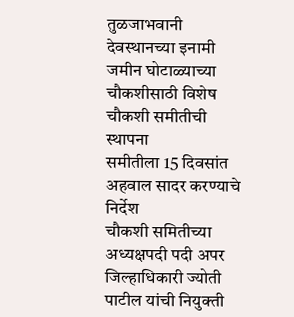तुळजाभवानी देवस्थानच्या इनामी जमीन घोटाळ्याच्या चौकशीसाठी विशेष चौकशी समीतीची स्थापना
समीतीला 15 दिवसांत अहवाल सादर करण्याचे निर्देश
चौकशी समितीच्या अध्यक्षपदी पदी अपर जिल्हाधिकारी ज्योती पाटील यांची नियुक्ती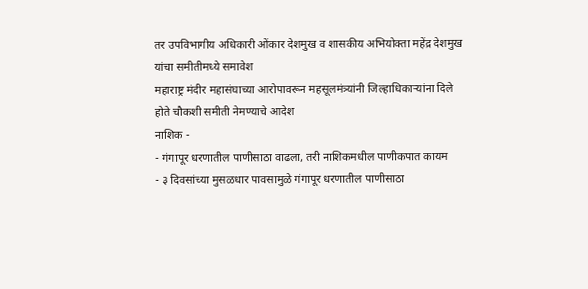तर उपविभागीय अधिकारी ओंकार देशमुख व शासकीय अभियोक्ता महेंद्र देशमुख यांचा समीतीमध्ये समावेश
महाराष्ट्र मंदीर महासंघाच्या आरोपावरून महसूलमंत्र्यांनी जिल्हाधिकाऱ्यांना दिले होते चौकशी समीती नेमण्याचे आदेश
नाशिक -
- गंगापूर धरणातील पाणीसाठा वाढला, तरी नाशिकमधील पाणीकपात कायम
- ३ दिवसांच्या मुसळधार पावसामुळे गंगापूर धरणातील पाणीसाठा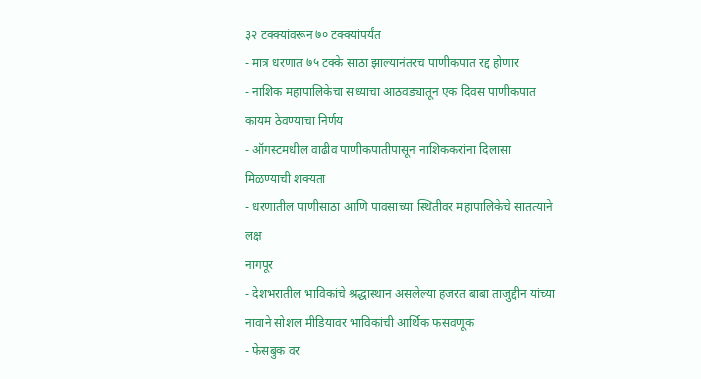३२ टक्क्यांवरून ७० टक्क्यांपर्यंत
- मात्र धरणात ७५ टक्के साठा झाल्यानंतरच पाणीकपात रद्द होणार
- नाशिक महापालिकेचा सध्याचा आठवड्यातून एक दिवस पाणीकपात कायम ठेवण्याचा निर्णय
- ऑगस्टमधील वाढीव पाणीकपातीपासून नाशिककरांना दिलासा मिळण्याची शक्यता
- धरणातील पाणीसाठा आणि पावसाच्या स्थितीवर महापालिकेचे सातत्याने लक्ष
नागपूर
- देशभरातील भाविकांचे श्रद्धास्थान असलेल्या हजरत बाबा ताजुद्दीन यांच्या नावाने सोशल मीडियावर भाविकांची आर्थिक फसवणूक
- फेसबुक वर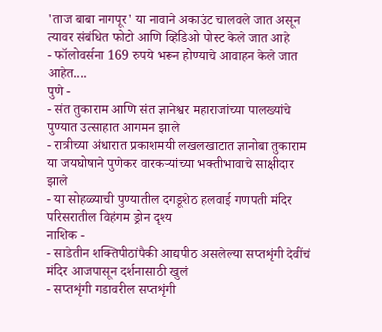'ताज बाबा नागपूर' या नावाने अकाउंट चालवले जात असून त्यावर संबंधित फोटो आणि व्हिडिओ पोस्ट केले जात आहे
- फॉलोवर्सना 169 रुपये भरून होण्याचे आवाहन केले जात आहेत....
पुणे -
- संत तुकाराम आणि संत ज्ञानेश्वर महाराजांच्या पालख्यांचे पुण्यात उत्साहात आगमन झाले
- रात्रीच्या अंधारात प्रकाशमयी लखलखाटात ज्ञानोबा तुकाराम या जयघोषाने पुणेकर वारकऱ्यांच्या भक्तीभावाचे साक्षीदार झाले
- या सोहळ्याची पुण्यातील दगडूशेठ हलवाई गणपती मंदिर परिसरातील विहंगम ड्रोन दृश्य
नाशिक -
- साडेतीन शक्तिपीठांपैकी आद्यपीठ असलेल्या सप्तशृंगी देवींचं मंदिर आजपासून दर्शनासाठी खुलं
- सप्तशृंगी गडावरील सप्तशृंगी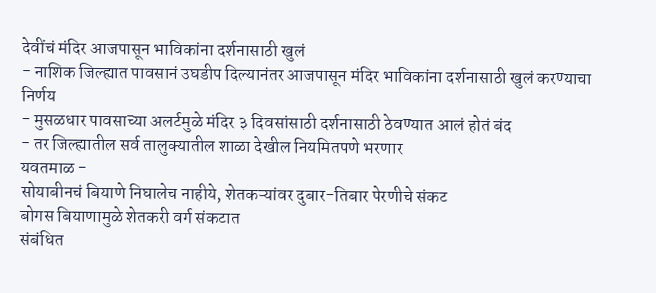देवींचं मंदिर आजपासून भाविकांना दर्शनासाठी खुलं
- नाशिक जिल्ह्यात पावसानं उघडीप दिल्यानंतर आजपासून मंदिर भाविकांना दर्शनासाठी खुलं करण्याचा निर्णय
- मुसळधार पावसाच्या अलर्टमुळे मंदिर ३ दिवसांसाठी दर्शनासाठी ठेवण्यात आलं होतं बंद
- तर जिल्ह्यातील सर्व तालुक्यातील शाळा देखील नियमितपणे भरणार
यवतमाळ -
सोयाबीनचं बियाणे निघालेच नाहीये, शेतकऱ्यांवर दुबार-तिबार पेरणीचे संकट
बोगस बियाणामुळे शेतकरी वर्ग संकटात
संबंधित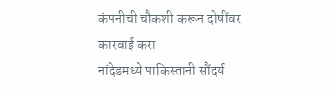कंपनीची चौकशी करून दोषींवर कारवाई करा
नांदेडमध्ये पाकिस्तानी सौंदर्य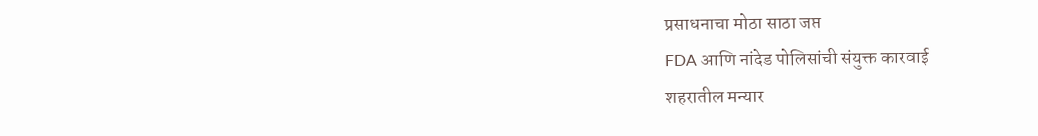प्रसाधनाचा मोठा साठा जप्त
FDA आणि नांदेड पोलिसांची संयुक्त कारवाई
शहरातील मन्यार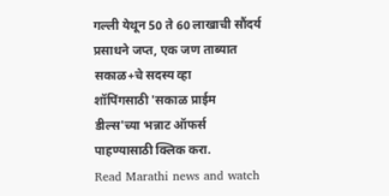गल्ली येथून 50 ते 60 लाखाची सौंदर्य प्रसाधने जप्त, एक जण ताब्यात
सकाळ+चे सदस्य व्हा
शॉपिंगसाठी 'सकाळ प्राईम डील्स'च्या भन्नाट ऑफर्स पाहण्यासाठी क्लिक करा.
Read Marathi news and watch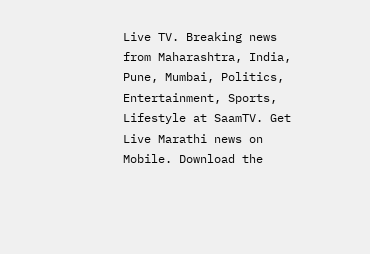Live TV. Breaking news from Maharashtra, India, Pune, Mumbai, Politics, Entertainment, Sports, Lifestyle at SaamTV. Get Live Marathi news on Mobile. Download the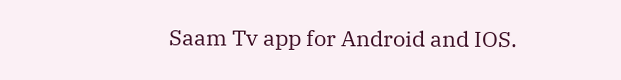Saam Tv app for Android and IOS.